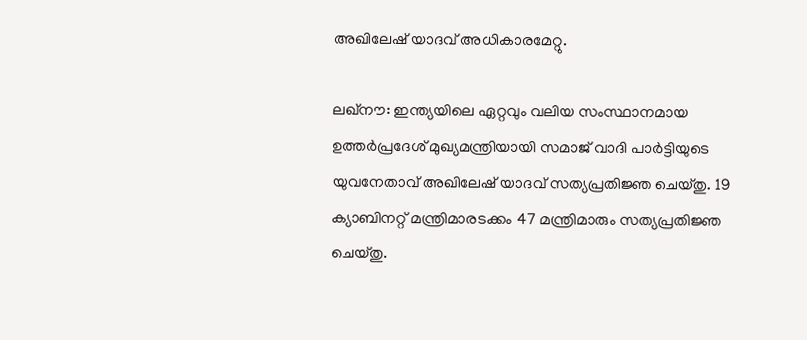അഖിലേഷ് യാദവ് അധികാരമേറ്റു.

ലഖ്‌നൗ: ഇന്ത്യയിലെ ഏറ്റവും വലിയ സംസ്ഥാനമായ ഉത്തര്‍പ്രദേശ് മുഖ്യമന്ത്രിയായി സമാജ് വാദി പാര്‍ട്ടിയുടെ യുവനേതാവ് അഖിലേഷ് യാദവ് സത്യപ്രതിജ്ഞ ചെയ്തു. 19 ക്യാബിനറ്റ് മന്ത്രിമാരടക്കം 47 മന്ത്രിമാരും സത്യപ്രതിജ്ഞ ചെയ്തു.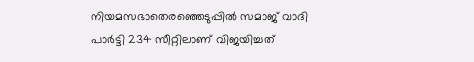നിയമസഭാതെരഞ്ഞെടുപ്പില്‍ സമാജ് വാദി പാര്‍ട്ടി 234 സീറ്റിലാണ് വിജയിച്ചത്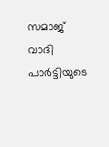സമാജ് വാദി പാര്‍ട്ടിയുടെ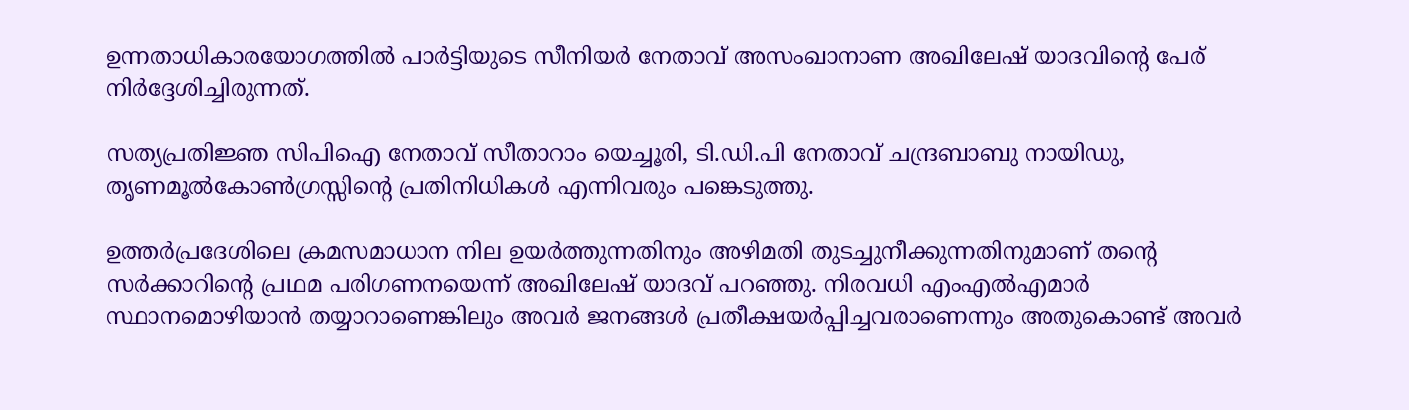ഉന്നതാധികാരയോഗത്തില്‍ പാര്‍ട്ടിയുടെ സീനിയര്‍ നേതാവ് അസംഖാനാണ അഖിലേഷ് യാദവിന്റെ പേര് നിര്‍ദ്ദേശിച്ചിരുന്നത്.

സത്യപ്രതിജ്ഞ സിപിഐ നേതാവ് സീതാറാം യെച്ചൂരി, ടി.ഡി.പി നേതാവ് ചന്ദ്രബാബു നായിഡു, തൃണമൂല്‍കോണ്‍ഗ്രസ്സിന്റെ പ്രതിനിധികള്‍ എന്നിവരും പങ്കെടുത്തു.

ഉത്തര്‍പ്രദേശിലെ ക്രമസമാധാന നില ഉയര്‍ത്തുന്നതിനും അഴിമതി തുടച്ചുനീക്കുന്നതിനുമാണ് തന്റെ സര്‍ക്കാറിന്റെ പ്രഥമ പരിഗണനയെന്ന് അഖിലേഷ് യാദവ് പറഞ്ഞു. നിരവധി എംഎല്‍എമാര്‍ സ്ഥാനമൊഴിയാന്‍ തയ്യാറാണെങ്കിലും അവര്‍ ജനങ്ങള്‍ പ്രതീക്ഷയര്‍പ്പിച്ചവരാണെന്നും അതുകൊണ്ട് അവര്‍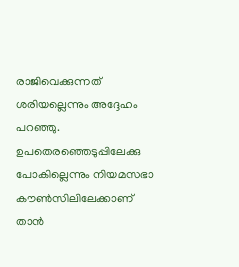രാജിവെക്കുന്നത് ശരിയല്ലെന്നും അദ്ദേഹം പറഞ്ഞു. ഉപതെരഞ്ഞെടുപ്പിലേക്കു പോകില്ലെന്നും നിയമസഭാ കൗണ്‍സിലിലേക്കാണ് താന്‍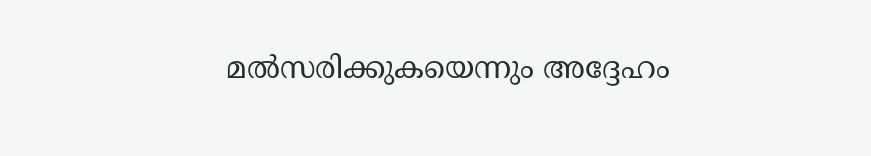മല്‍സരിക്കുകയെന്നും അദ്ദേഹം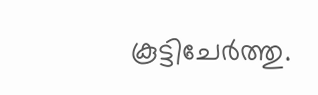കൂട്ടിചേര്‍ത്തു.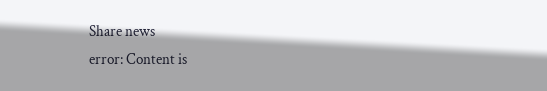Share news
error: Content is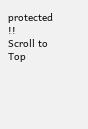protected !!
Scroll to Top